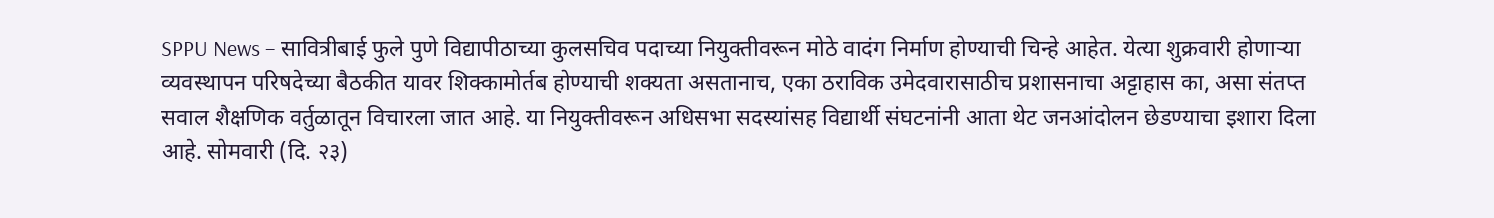SPPU News – सावित्रीबाई फुले पुणे विद्यापीठाच्या कुलसचिव पदाच्या नियुक्तीवरून मोठे वादंग निर्माण होण्याची चिन्हे आहेत. येत्या शुक्रवारी होणाऱ्या व्यवस्थापन परिषदेच्या बैठकीत यावर शिक्कामोर्तब होण्याची शक्यता असतानाच, एका ठराविक उमेदवारासाठीच प्रशासनाचा अट्टाहास का, असा संतप्त सवाल शैक्षणिक वर्तुळातून विचारला जात आहे. या नियुक्तीवरून अधिसभा सदस्यांसह विद्यार्थी संघटनांनी आता थेट जनआंदोलन छेडण्याचा इशारा दिला आहे. सोमवारी (दि. २३)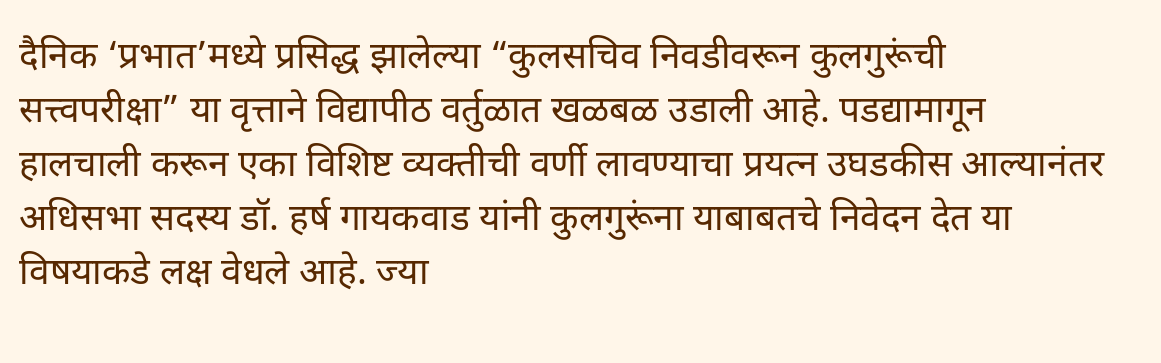दैनिक ‘प्रभात’मध्ये प्रसिद्ध झालेल्या “कुलसचिव निवडीवरून कुलगुरूंची सत्त्वपरीक्षा” या वृत्ताने विद्यापीठ वर्तुळात खळबळ उडाली आहे. पडद्यामागून हालचाली करून एका विशिष्ट व्यक्तीची वर्णी लावण्याचा प्रयत्न उघडकीस आल्यानंतर अधिसभा सदस्य डॉ. हर्ष गायकवाड यांनी कुलगुरूंना याबाबतचे निवेदन देत या विषयाकडे लक्ष वेधले आहे. ज्या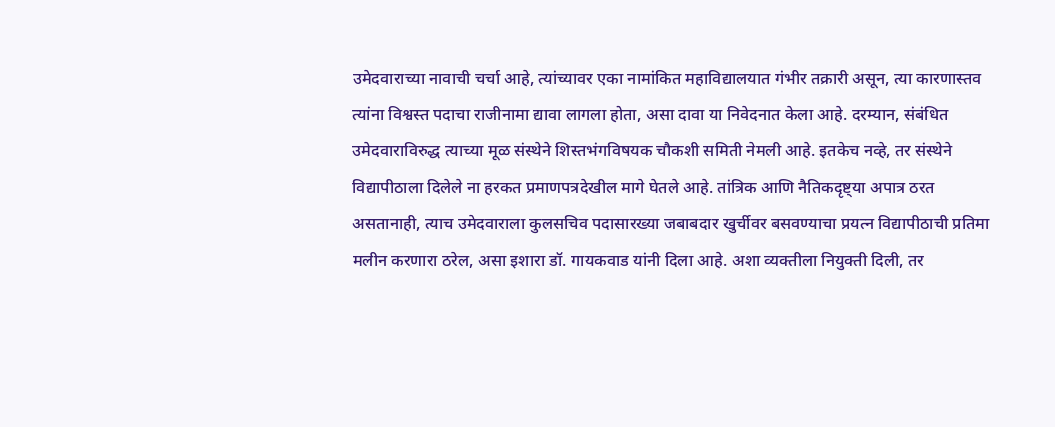उमेदवाराच्या नावाची चर्चा आहे, त्यांच्यावर एका नामांकित महाविद्यालयात गंभीर तक्रारी असून, त्या कारणास्तव त्यांना विश्वस्त पदाचा राजीनामा द्यावा लागला होता, असा दावा या निवेदनात केला आहे. दरम्यान, संबंधित उमेदवाराविरुद्ध त्याच्या मूळ संस्थेने शिस्तभंगविषयक चौकशी समिती नेमली आहे. इतकेच नव्हे, तर संस्थेने विद्यापीठाला दिलेले ना हरकत प्रमाणपत्रदेखील मागे घेतले आहे. तांत्रिक आणि नैतिकदृष्ट्या अपात्र ठरत असतानाही, त्याच उमेदवाराला कुलसचिव पदासारख्या जबाबदार खुर्चीवर बसवण्याचा प्रयत्न विद्यापीठाची प्रतिमा मलीन करणारा ठरेल, असा इशारा डॉ. गायकवाड यांनी दिला आहे. अशा व्यक्तीला नियुक्ती दिली, तर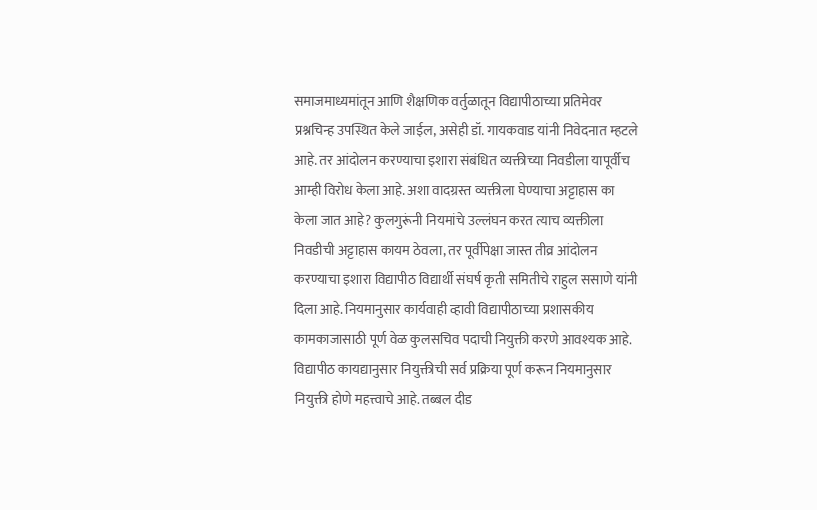समाजमाध्यमांतून आणि शैक्षणिक वर्तुळातून विद्यापीठाच्या प्रतिमेवर प्रश्नचिन्ह उपस्थित केले जाईल, असेही डॉ. गायकवाड यांनी निवेदनात म्हटले आहे. तर आंदोलन करण्याचा इशारा संबंधित व्यक्तीच्या निवडीला यापूर्वीच आम्ही विरोध केला आहे. अशा वादग्रस्त व्यक्तीला घेण्याचा अट्टाहास का केला जात आहे? कुलगुरूंनी नियमांचे उल्लंघन करत त्याच व्यक्तीला निवडीची अट्टाहास कायम ठेवला, तर पूर्वीपेक्षा जास्त तीव्र आंदोलन करण्याचा इशारा विद्यापीठ विद्यार्थी संघर्ष कृती समितीचे राहुल ससाणे यांनी दिला आहे. नियमानुसार कार्यवाही व्हावी विद्यापीठाच्या प्रशासकीय कामकाजासाठी पूर्ण वेळ कुलसचिव पदाची नियुक्ती करणे आवश्यक आहे. विद्यापीठ कायद्यानुसार नियुक्तीची सर्व प्रक्रिया पूर्ण करून नियमानुसार नियुक्ती होणे महत्त्वाचे आहे. तब्बल दीड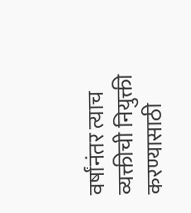वर्षांनंतर त्याच व्यक्तीची नियुक्ती करण्यासाठी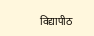विद्यापीठ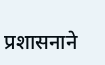प्रशासनाने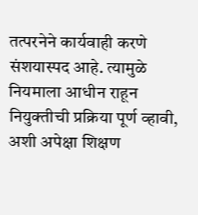तत्परनेने कार्यवाही करणे संशयास्पद आहे. त्यामुळे नियमाला आधीन राहून नियुक्तीची प्रक्रिया पूर्ण व्हावी, अशी अपेक्षा शिक्षण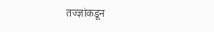तज्ज्ञांकडून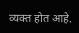व्यक्त होत आहे.